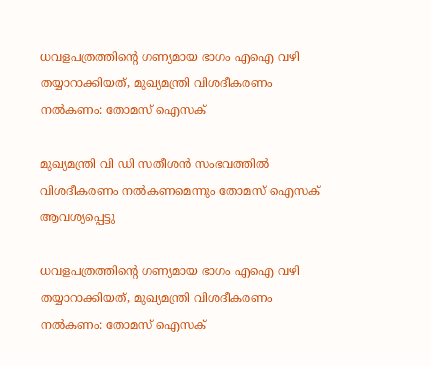ധവളപത്രത്തിന്റെ ഗണ്യമായ ഭാഗം എഐ വഴി തയ്യാറാക്കിയത്, മുഖ്യമന്ത്രി വിശദീകരണം നല്‍കണം: തോമസ് ഐസക്

മുഖ്യമന്ത്രി വി ഡി സതീശന്‍ സംഭവത്തില്‍ വിശദീകരണം നല്‍കണമെന്നും തോമസ് ഐസക് ആവശ്യപ്പെട്ടു

ധവളപത്രത്തിന്റെ ഗണ്യമായ ഭാഗം എഐ വഴി തയ്യാറാക്കിയത്, മുഖ്യമന്ത്രി വിശദീകരണം നല്‍കണം: തോമസ് ഐസക്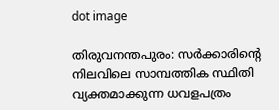dot image

തിരുവനന്തപുരം: സര്‍ക്കാരിന്റെ നിലവിലെ സാമ്പത്തിക സ്ഥിതി വ്യക്തമാക്കുന്ന ധവളപത്രം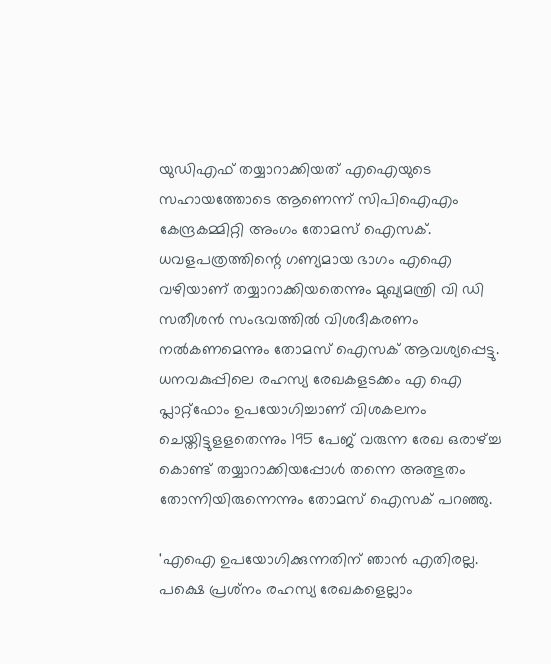യുഡിഎഫ് തയ്യാറാക്കിയത് എഐയുടെ സഹായത്തോടെ ആണെന്ന് സിപിഐഎം കേന്ദ്രകമ്മിറ്റി അംഗം തോമസ് ഐസക്. ധവളപത്രത്തിന്റെ ഗണ്യമായ ഭാഗം എഐ വഴിയാണ് തയ്യാറാക്കിയതെന്നും മുഖ്യമന്ത്രി വി ഡി സതീശന്‍ സംഭവത്തില്‍ വിശദീകരണം നല്‍കണമെന്നും തോമസ് ഐസക് ആവശ്യപ്പെട്ടു. ധനവകുപ്പിലെ രഹസ്യ രേഖകളടക്കം എ ഐ പ്ലാറ്റ്‌ഫോം ഉപയോഗിച്ചാണ് വിശകലനം ചെയ്തിട്ടുളളതെന്നും 195 പേജ് വരുന്ന രേഖ ഒരാഴ്ച്ച കൊണ്ട് തയ്യാറാക്കിയപ്പോള്‍ തന്നെ അത്ഭുതം തോന്നിയിരുന്നെന്നും തോമസ് ഐസക് പറഞ്ഞു.

'എഐ ഉപയോഗിക്കുന്നതിന് ഞാന്‍ എതിരല്ല. പക്ഷെ പ്രശ്‌നം രഹസ്യ രേഖകളെല്ലാം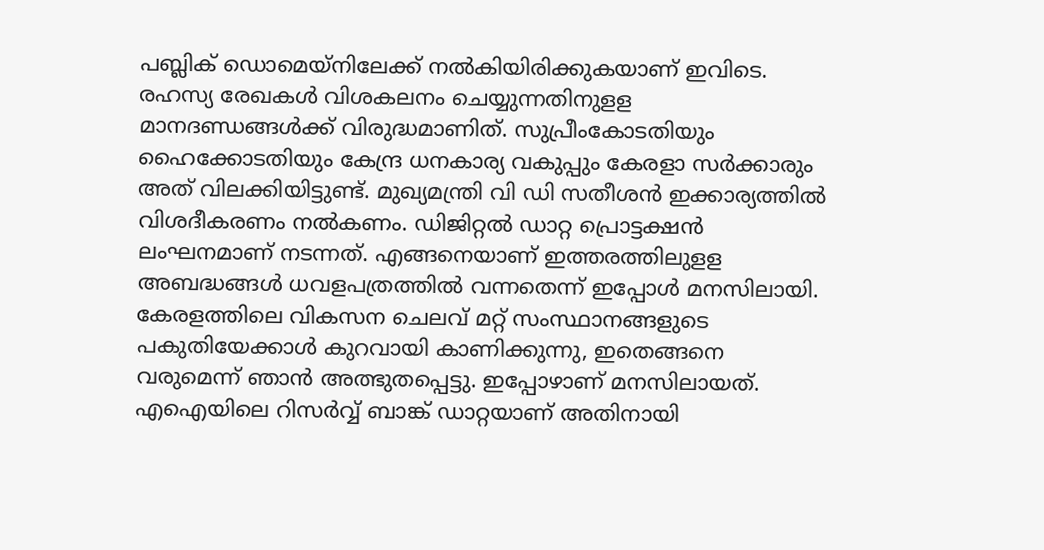പബ്ലിക് ഡൊമെയ്‌നിലേക്ക് നല്‍കിയിരിക്കുകയാണ് ഇവിടെ. രഹസ്യ രേഖകള്‍ വിശകലനം ചെയ്യുന്നതിനുളള മാനദണ്ഡങ്ങള്‍ക്ക് വിരുദ്ധമാണിത്. സുപ്രീംകോടതിയും ഹൈക്കോടതിയും കേന്ദ്ര ധനകാര്യ വകുപ്പും കേരളാ സര്‍ക്കാരും അത് വിലക്കിയിട്ടുണ്ട്. മുഖ്യമന്ത്രി വി ഡി സതീശന്‍ ഇക്കാര്യത്തില്‍ വിശദീകരണം നല്‍കണം. ഡിജിറ്റല്‍ ഡാറ്റ പ്രൊട്ടക്ഷന്‍ ലംഘനമാണ് നടന്നത്. എങ്ങനെയാണ് ഇത്തരത്തിലുളള അബദ്ധങ്ങള്‍ ധവളപത്രത്തില്‍ വന്നതെന്ന് ഇപ്പോള്‍ മനസിലായി. കേരളത്തിലെ വികസന ചെലവ് മറ്റ് സംസ്ഥാനങ്ങളുടെ പകുതിയേക്കാള്‍ കുറവായി കാണിക്കുന്നു, ഇതെങ്ങനെ വരുമെന്ന് ഞാന്‍ അത്ഭുതപ്പെട്ടു. ഇപ്പോഴാണ് മനസിലായത്. എഐയിലെ റിസര്‍വ്വ് ബാങ്ക് ഡാറ്റയാണ് അതിനായി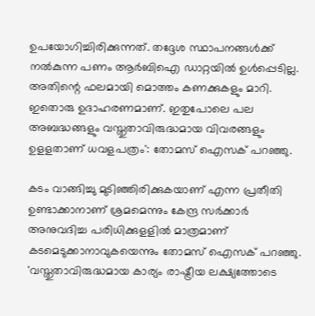ഉപയോഗിച്ചിരിക്കുന്നത്. തദ്ദേശ സ്ഥാപനങ്ങള്‍ക്ക് നല്‍കുന്ന പണം ആര്‍ബിഐ ഡാറ്റയില്‍ ഉള്‍പ്പെടില്ല. അതിന്റെ ഫലമായി മൊത്തം കണക്കുകളും മാറി. ഇതൊരു ഉദാഹരണമാണ്. ഇതുപോലെ പല അബദ്ധങ്ങളും വസ്തുതാവിരുദ്ധമായ വിവരങ്ങളും ഉളളതാണ് ധവളപത്രം': തോമസ് ഐസക് പറഞ്ഞു.

കടം വാങ്ങിച്ചു മുടിഞ്ഞിരിക്കുകയാണ് എന്ന പ്രതീതി ഉണ്ടാക്കാനാണ് ശ്രമമെന്നും കേന്ദ്ര സര്‍ക്കാര്‍ അനുവദിച്ച പരിധിക്കുളളില്‍ മാത്രമാണ് കടമെടുക്കാനാവുകയെന്നും തോമസ് ഐസക് പറഞ്ഞു. 'വസ്തുതാവിരുദ്ധമായ കാര്യം രാഷ്ട്രീയ ലക്ഷ്യത്തോടെ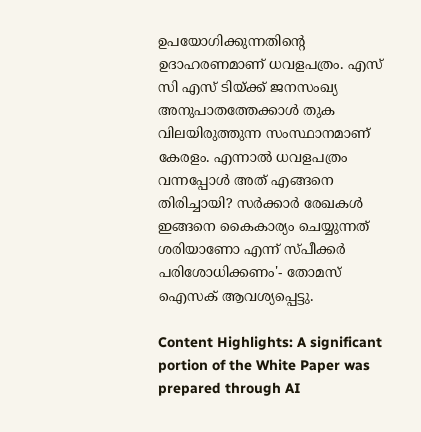ഉപയോഗിക്കുന്നതിന്റെ ഉദാഹരണമാണ് ധവളപത്രം. എസ് സി എസ് ടിയ്ക്ക് ജനസംഖ്യ അനുപാതത്തേക്കാള്‍ തുക വിലയിരുത്തുന്ന സംസ്ഥാനമാണ് കേരളം. എന്നാല്‍ ധവളപത്രം വന്നപ്പോള്‍ അത് എങ്ങനെ തിരിച്ചായി? സര്‍ക്കാര്‍ രേഖകള്‍ ഇങ്ങനെ കൈകാര്യം ചെയ്യുന്നത് ശരിയാണോ എന്ന് സ്പീക്കര്‍ പരിശോധിക്കണം'- തോമസ് ഐസക് ആവശ്യപ്പെട്ടു.

Content Highlights: A significant portion of the White Paper was prepared through AI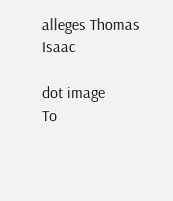alleges Thomas Isaac

dot image
To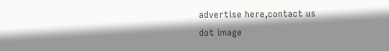advertise here,contact us
dot image